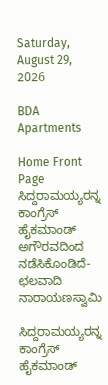Saturday, August 29, 2026

BDA Apartments

Home Front Page ಸಿದ್ದರಾಮಯ್ಯರನ್ನ ಕಾಂಗ್ರೆಸ್ ಹೈಕಮಾಂಡ್ ಅಗೌರವದಿಂದ ನಡೆಸಿಕೊಂಡಿದೆ- ಛಲವಾದಿ ನಾರಾಯಣಸ್ವಾಮಿ

ಸಿದ್ದರಾಮಯ್ಯರನ್ನ ಕಾಂಗ್ರೆಸ್ ಹೈಕಮಾಂಡ್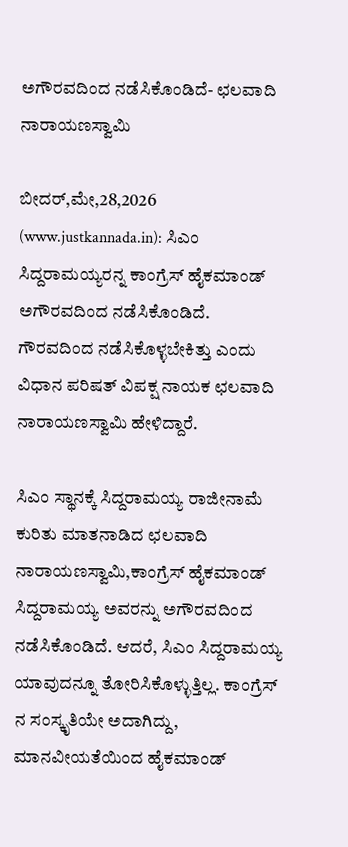ಅಗೌರವದಿಂದ ನಡೆಸಿಕೊಂಡಿದೆ- ಛಲವಾದಿ ನಾರಾಯಣಸ್ವಾಮಿ

ಬೀದರ್,ಮೇ,28,2026 (www.justkannada.in): ಸಿಎಂ ಸಿದ್ದರಾಮಯ್ಯರನ್ನ ಕಾಂಗ್ರೆಸ್ ಹೈಕಮಾಂಡ್ ಅಗೌರವದಿಂದ ನಡೆಸಿಕೊಂಡಿದೆ. ಗೌರವದಿಂದ ನಡೆಸಿಕೊಳ್ಳಬೇಕಿತ್ತು ಎಂದು ವಿಧಾನ ಪರಿಷತ್ ವಿಪಕ್ಷ ನಾಯಕ ಛಲವಾದಿ ನಾರಾಯಣಸ್ವಾಮಿ ಹೇಳಿದ್ದಾರೆ.

ಸಿಎಂ ಸ್ಥಾನಕ್ಕೆ ಸಿದ್ದರಾಮಯ್ಯ ರಾಜೀನಾಮೆ ಕುರಿತು ಮಾತನಾಡಿದ ಛಲವಾದಿ ನಾರಾಯಣಸ್ವಾಮಿ,ಕಾಂಗ್ರೆಸ್ ಹೈಕಮಾಂಡ್ ಸಿದ್ದರಾಮಯ್ಯ ಅವರನ್ನು ಅಗೌರವದಿಂದ ನಡೆಸಿಕೊಂಡಿದೆ. ಆದರೆ, ಸಿಎಂ ಸಿದ್ದರಾಮಯ್ಯ ಯಾವುದನ್ನೂ ತೋರಿಸಿಕೊಳ್ಳುತ್ತಿಲ್ಲ. ಕಾಂಗ್ರೆಸ್‌ ನ ಸಂಸ್ಕೃತಿಯೇ ಅದಾಗಿದ್ದು, ಮಾನವೀಯತೆಯಿಂದ ಹೈಕಮಾಂಡ್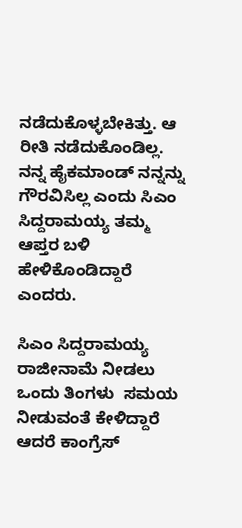ನಡೆದುಕೊಳ್ಳಬೇಕಿತ್ತು. ಆ ರೀತಿ ನಡೆದುಕೊಂಡಿಲ್ಲ. ನನ್ನ ಹೈಕಮಾಂಡ್ ನನ್ನನ್ನು ಗೌರವಿಸಿಲ್ಲ ಎಂದು ಸಿಎಂ ಸಿದ್ದರಾಮಯ್ಯ ತಮ್ಮ ಆಪ್ತರ ಬಳಿ ಹೇಳಿಕೊಂಡಿದ್ದಾರೆ ಎಂದರು.

ಸಿಎಂ ಸಿದ್ದರಾಮಯ್ಯ ರಾಜೀನಾಮೆ ನೀಡಲು ಒಂದು ತಿಂಗಳು  ಸಮಯ ನೀಡುವಂತೆ ಕೇಳಿದ್ದಾರೆ ಆದರೆ ಕಾಂಗ್ರೆಸ್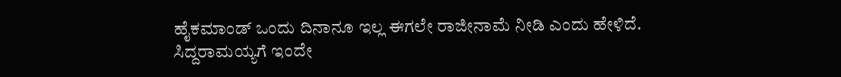ಹೈಕಮಾಂಡ್ ಒಂದು ದಿನಾನೂ ಇಲ್ಲ ಈಗಲೇ ರಾಜೀನಾಮೆ ನೀಡಿ ಎಂದು ಹೇಳಿದೆ. ಸಿದ್ದರಾಮಯ್ಯಗೆ ಇಂದೇ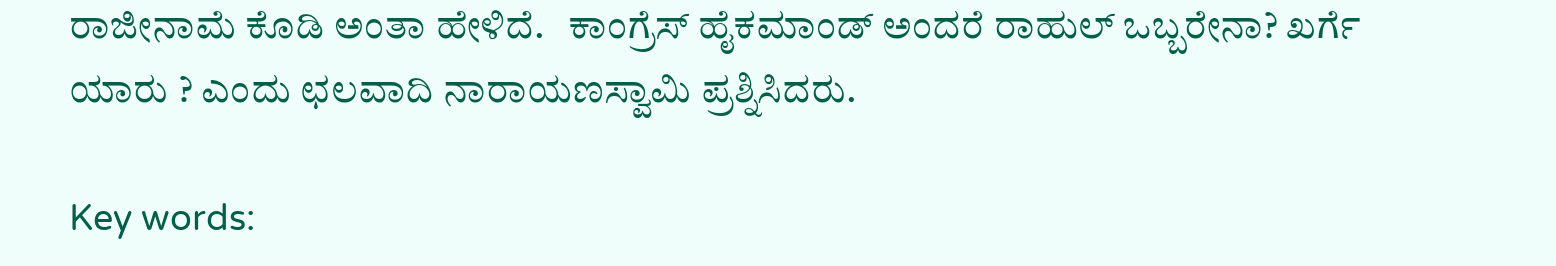ರಾಜೀನಾಮೆ ಕೊಡಿ ಅಂತಾ ಹೇಳಿದೆ.   ಕಾಂಗ್ರೆಸ್ ಹೈಕಮಾಂಡ್ ಅಂದರೆ ರಾಹುಲ್ ಒಬ್ಬರೇನಾ? ಖರ್ಗೆ ಯಾರು ? ಎಂದು ಛಲವಾದಿ ನಾರಾಯಣಸ್ವಾಮಿ ಪ್ರಶ್ನಿಸಿದರು.

Key words: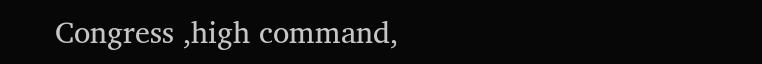Congress ,high command,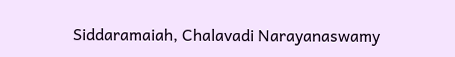Siddaramaiah, Chalavadi Narayanaswamy